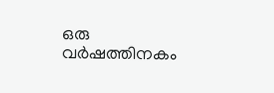ഒരു വര്‍ഷത്തിനകം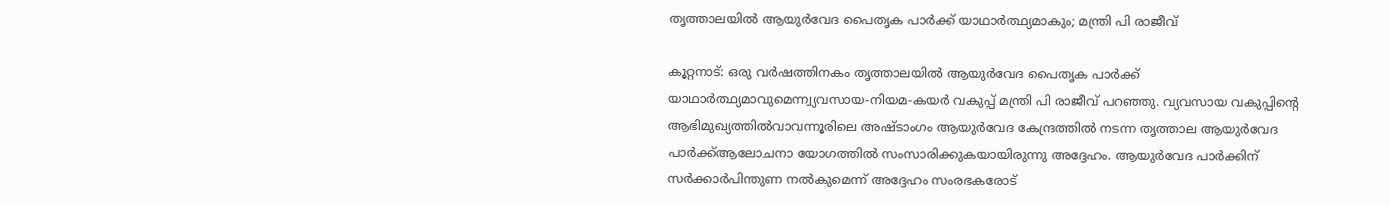തൃത്താലയില്‍ ആയുര്‍വേദ പൈതൃക പാര്‍ക്ക് യാഥാര്‍ത്ഥ്യമാകും; മന്ത്രി പി രാജീവ്

കൂറ്റനാട്: ഒരു വര്‍ഷത്തിനകം തൃത്താലയില്‍ ആയുര്‍വേദ പൈതൃക പാര്‍ക്ക് യാഥാര്‍ത്ഥ്യമാവുമെന്ന്വ്യവസായ-നിയമ-കയര്‍ വകുപ്പ് മന്ത്രി പി രാജീവ് പറഞ്ഞു. വ്യവസായ വകുപ്പിന്റെ ആഭിമുഖ്യത്തില്‍വാവന്നൂരിലെ അഷ്ടാംഗം ആയുര്‍വേദ കേന്ദ്രത്തില്‍ നടന്ന തൃത്താല ആയുര്‍വേദ പാര്‍ക്ക്ആലോചനാ യോഗത്തില്‍ സംസാരിക്കുകയായിരുന്നു അദ്ദേഹം. ആയുര്‍വേദ പാര്‍ക്കിന് സര്‍ക്കാര്‍പിന്തുണ നല്‍കുമെന്ന് അദ്ദേഹം സംരഭകരോട്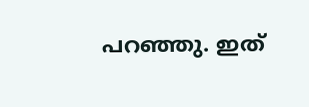പറഞ്ഞു. ഇത്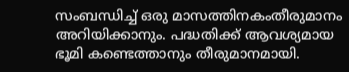സംബന്ധിച്ച് ഒരു മാസത്തിനകംതീരുമാനം അറിയിക്കാനും. പദ്ധതിക്ക് ആവശ്യമായ ഭൂമി കണ്ടെത്താനും തീരുമാനമായി.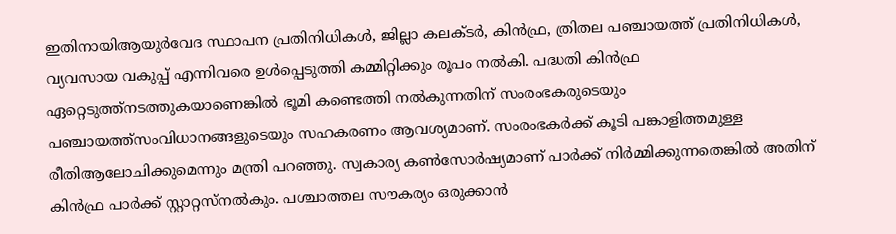ഇതിനായിആയുര്‍വേദ സ്ഥാപന പ്രതിനിധികള്‍, ജില്ലാ കലക്ടര്‍, കിന്‍ഫ്ര, ത്രിതല പഞ്ചായത്ത് പ്രതിനിധികള്‍, വ്യവസായ വകുപ്പ് എന്നിവരെ ഉള്‍പ്പെടുത്തി കമ്മിറ്റിക്കും രൂപം നല്‍കി. പദ്ധതി കിന്‍ഫ്ര ഏറ്റെടുത്ത്നടത്തുകയാണെങ്കില്‍ ഭൂമി കണ്ടെത്തി നല്‍കുന്നതിന് സംരംഭകരുടെയും പഞ്ചായത്ത്സംവിധാനങ്ങളുടെയും സഹകരണം ആവശ്യമാണ്. സംരംഭകര്‍ക്ക് കൂടി പങ്കാളിത്തമുള്ള രീതിആലോചിക്കുമെന്നും മന്ത്രി പറഞ്ഞു. സ്വകാര്യ കണ്‍സോര്‍ഷ്യമാണ് പാര്‍ക്ക് നിര്‍മ്മിക്കുന്നതെങ്കില്‍ അതിന് കിന്‍ഫ്ര പാര്‍ക്ക് സ്റ്റാറ്റസ്നല്‍കും. പശ്ചാത്തല സൗകര്യം ഒരുക്കാന്‍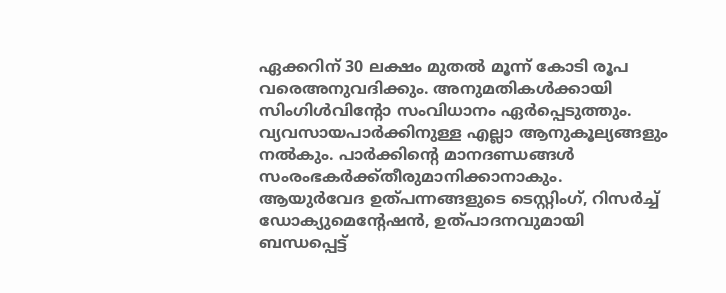ഏക്കറിന് 30 ലക്ഷം മുതല്‍ മൂന്ന് കോടി രൂപ വരെഅനുവദിക്കും. അനുമതികള്‍ക്കായി സിംഗിള്‍വിന്റോ സംവിധാനം ഏര്‍പ്പെടുത്തും. വ്യവസായപാര്‍ക്കിനുള്ള എല്ലാ ആനുകൂല്യങ്ങളും നല്‍കും. പാര്‍ക്കിന്റെ മാനദണ്ഡങ്ങള്‍ സംരംഭകര്‍ക്ക്തീരുമാനിക്കാനാകും. ആയുര്‍വേദ ഉത്പന്നങ്ങളുടെ ടെസ്റ്റിംഗ്, റിസര്‍ച്ച് ഡോക്യുമെന്റേഷന്‍, ഉത്പാദനവുമായി ബന്ധപ്പെട്ട്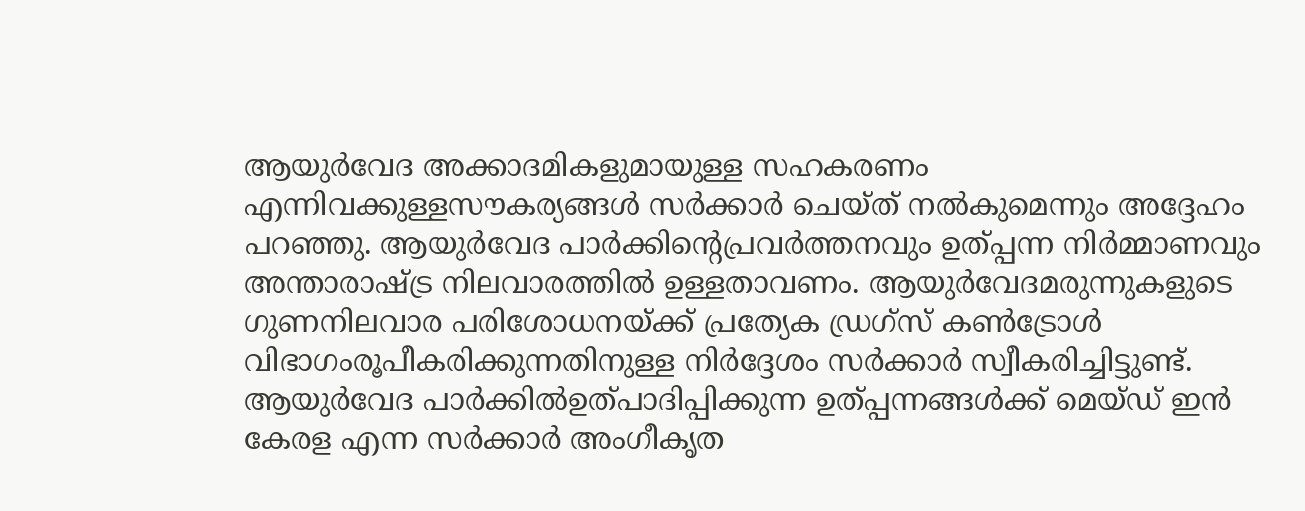ആയുര്‍വേദ അക്കാദമികളുമായുള്ള സഹകരണം എന്നിവക്കുള്ളസൗകര്യങ്ങള്‍ സര്‍ക്കാര്‍ ചെയ്ത് നല്‍കുമെന്നും അദ്ദേഹം പറഞ്ഞു. ആയുര്‍വേദ പാര്‍ക്കിന്റെപ്രവര്‍ത്തനവും ഉത്പ്പന്ന നിര്‍മ്മാണവും അന്താരാഷ്ട്ര നിലവാരത്തില്‍ ഉള്ളതാവണം. ആയുര്‍വേദമരുന്നുകളുടെ ഗുണനിലവാര പരിശോധനയ്ക്ക് പ്രത്യേക ഡ്രഗ്‌സ് കണ്‍ട്രോള്‍ വിഭാഗംരൂപീകരിക്കുന്നതിനുള്ള നിര്‍ദ്ദേശം സര്‍ക്കാര്‍ സ്വീകരിച്ചിട്ടുണ്ട്. ആയുര്‍വേദ പാര്‍ക്കില്‍ഉത്പാദിപ്പിക്കുന്ന ഉത്പ്പന്നങ്ങള്‍ക്ക് മെയ്ഡ് ഇന്‍ കേരള എന്ന സര്‍ക്കാര്‍ അംഗീകൃത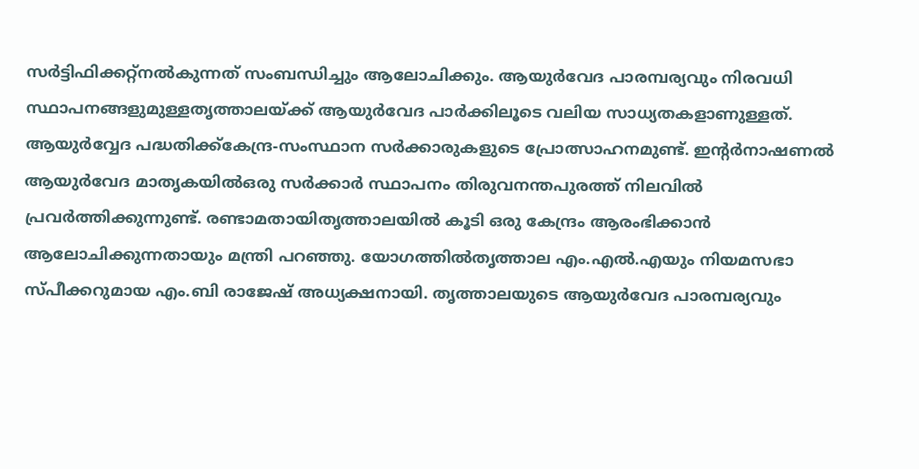സര്‍ട്ടിഫിക്കറ്റ്നല്‍കുന്നത് സംബന്ധിച്ചും ആലോചിക്കും. ആയുര്‍വേദ പാരമ്പര്യവും നിരവധി സ്ഥാപനങ്ങളുമുള്ളതൃത്താലയ്ക്ക് ആയുര്‍വേദ പാര്‍ക്കിലൂടെ വലിയ സാധ്യതകളാണുള്ളത്. ആയുര്‍വ്വേദ പദ്ധതിക്ക്കേന്ദ്ര-സംസ്ഥാന സര്‍ക്കാരുകളുടെ പ്രോത്സാഹനമുണ്ട്. ഇന്റര്‍നാഷണല്‍ ആയുര്‍വേദ മാതൃകയില്‍ഒരു സര്‍ക്കാര്‍ സ്ഥാപനം തിരുവനന്തപുരത്ത് നിലവില്‍ പ്രവര്‍ത്തിക്കുന്നുണ്ട്. രണ്ടാമതായിതൃത്താലയില്‍ കൂടി ഒരു കേന്ദ്രം ആരംഭിക്കാന്‍ ആലോചിക്കുന്നതായും മന്ത്രി പറഞ്ഞു. യോഗത്തില്‍തൃത്താല എം.എല്‍.എയും നിയമസഭാ സ്പീക്കറുമായ എം.ബി രാജേഷ് അധ്യക്ഷനായി. തൃത്താലയുടെ ആയുര്‍വേദ പാരമ്പര്യവും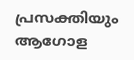പ്രസക്തിയും ആഗോള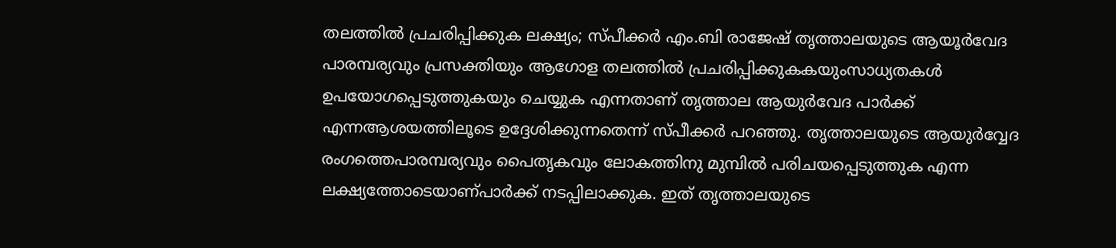തലത്തില്‍ പ്രചരിപ്പിക്കുക ലക്ഷ്യം; സ്പീക്കര്‍ എം.ബി രാജേഷ് തൃത്താലയുടെ ആയൂര്‍വേദ പാരമ്പര്യവും പ്രസക്തിയും ആഗോള തലത്തില്‍ പ്രചരിപ്പിക്കുകകയുംസാധ്യതകള്‍ ഉപയോഗപ്പെടുത്തുകയും ചെയ്യുക എന്നതാണ് തൃത്താല ആയുര്‍വേദ പാര്‍ക്ക് എന്നആശയത്തിലൂടെ ഉദ്ദേശിക്കുന്നതെന്ന് സ്പീക്കര്‍ പറഞ്ഞു. തൃത്താലയുടെ ആയുര്‍വ്വേദ രംഗത്തെപാരമ്പര്യവും പൈതൃകവും ലോകത്തിനു മുമ്പില്‍ പരിചയപ്പെടുത്തുക എന്ന ലക്ഷ്യത്തോടെയാണ്പാര്‍ക്ക് നടപ്പിലാക്കുക. ഇത് തൃത്താലയുടെ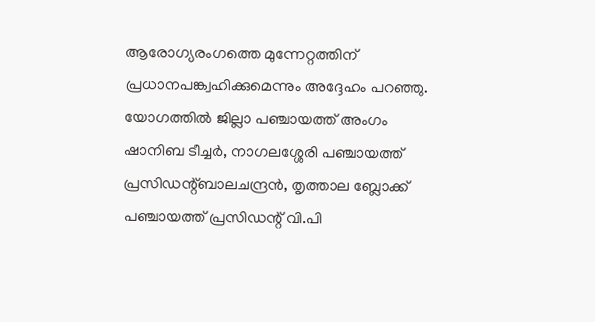ആരോഗ്യരംഗത്തെ മുന്നേറ്റത്തിന് പ്രധാനപങ്ക്വഹിക്കുമെന്നും അദ്ദേഹം പറഞ്ഞു. യോഗത്തില്‍ ജില്ലാ പഞ്ചായത്ത് അംഗം ഷാനിബ ടീച്ചര്‍, നാഗലശ്ശേരി പഞ്ചായത്ത് പ്രസിഡന്റ്ബാലചന്ദ്രന്‍, തൃത്താല ബ്ലോക്ക് പഞ്ചായത്ത് പ്രസിഡന്റ് വി.പി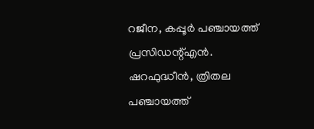റജീന, കപ്പൂര്‍ പഞ്ചായത്ത് പ്രസിഡന്റ്എന്‍. ഷറഫുദ്ധീന്‍, ത്രിതല പഞ്ചായത്ത്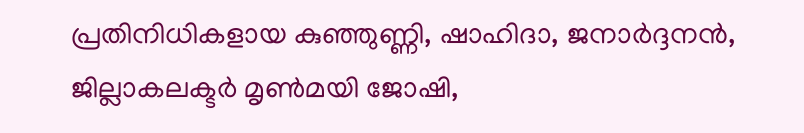പ്രതിനിധികളായ കുഞ്ഞുണ്ണി, ഷാഹിദാ, ജനാര്‍ദ്ദനന്‍, ജില്ലാകലക്ടര്‍ മൃണ്‍മയി ജോഷി,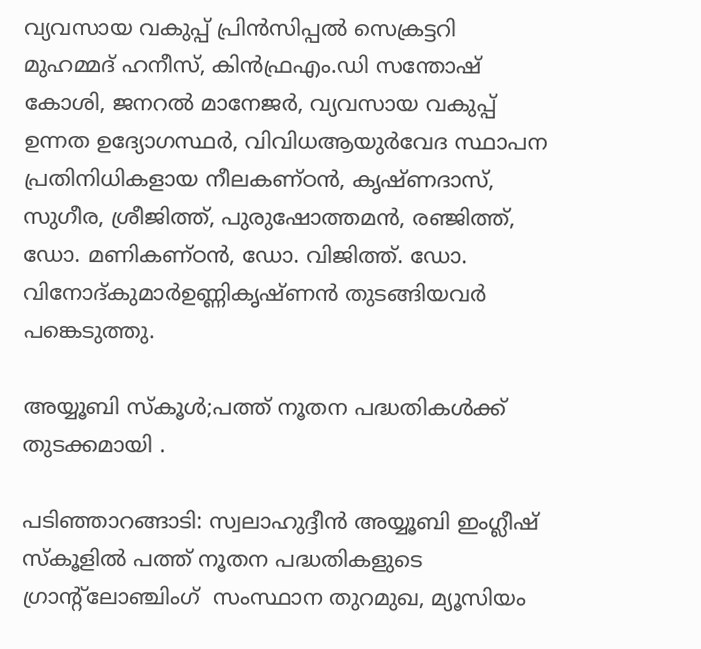വ്യവസായ വകുപ്പ് പ്രിന്‍സിപ്പല്‍ സെക്രട്ടറി മുഹമ്മദ് ഹനീസ്, കിന്‍ഫ്രഎം.ഡി സന്തോഷ് കോശി, ജനറല്‍ മാനേജര്‍, വ്യവസായ വകുപ്പ് ഉന്നത ഉദ്യോഗസ്ഥര്‍, വിവിധആയുര്‍വേദ സ്ഥാപന പ്രതിനിധികളായ നീലകണ്ഠന്‍, കൃഷ്ണദാസ്, സുഗീര, ശ്രീജിത്ത്, പുരുഷോത്തമന്‍, രഞ്ജിത്ത്, ഡോ. മണികണ്ഠന്‍, ഡോ. വിജിത്ത്. ഡോ. വിനോദ്കുമാര്‍ഉണ്ണികൃഷ്ണന്‍ തുടങ്ങിയവര്‍ പങ്കെടുത്തു.

അയ്യൂബി സ്കൂള്‍;പത്ത് നൂതന പദ്ധതികള്‍ക്ക് തുടക്കമായി .

പടിഞ്ഞാറങ്ങാടി: സ്വലാഹുദ്ദീന്‍ അയ്യൂബി ഇംഗ്ലീഷ് സ്കൂളില്‍ പത്ത് നൂതന പദ്ധതികളുടെ ഗ്രാന്‍റ്ലോഞ്ചിംഗ്  സംസ്ഥാന തുറമുഖ, മ്യൂസിയം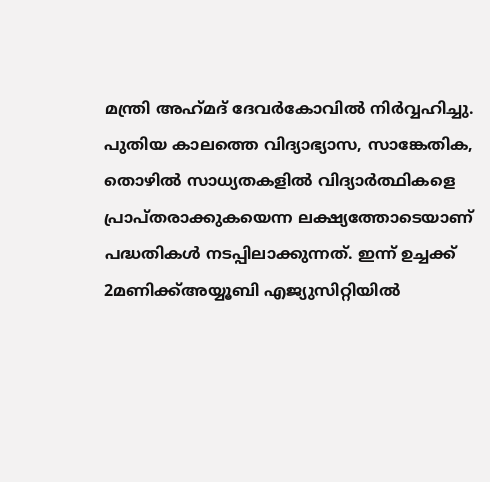മന്ത്രി അഹ്‌മദ് ദേവര്‍കോവില്‍ നിര്‍വ്വഹിച്ചു. പുതിയ കാലത്തെ വിദ്യാഭ്യാസ, സാങ്കേതിക, തൊഴില്‍ സാധ്യതകളിൽ വിദ്യാര്‍ത്ഥികളെ  പ്രാപ്തരാക്കുകയെന്ന ലക്ഷ്യത്തോടെയാണ് പദ്ധതികൾ നടപ്പിലാക്കുന്നത്. ഇന്ന് ഉച്ചക്ക് 2മണിക്ക്അയ്യൂബി എജ്യുസിറ്റിയിൽ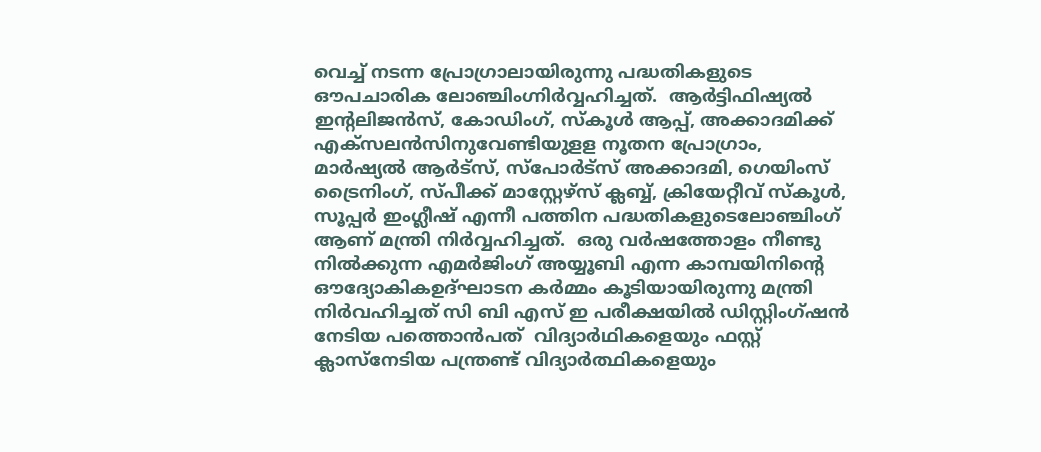വെച്ച് നടന്ന പ്രോഗ്രാലായിരുന്നു പദ്ധതികളുടെ ഔപചാരിക ലോഞ്ചിംഗ്നിര്‍വ്വഹിച്ചത്‌.  ആര്‍ട്ടിഫിഷ്യല്‍ ഇന്‍റലിജന്‍സ്, കോഡിംഗ്, സ്കൂള്‍ ആപ്പ്, അക്കാദമിക്ക് എക്സലന്‍സിനുവേണ്ടിയുളള നൂതന പ്രോഗ്രാം, മാർഷ്യല്‍ ആര്‍ട്സ്, സ്പോര്‍ട്സ് അക്കാദമി, ഗെയിംസ് ട്രൈനിംഗ്, സ്പീക്ക് മാസ്റ്റേഴ്സ് ക്ലബ്ബ്, ക്രിയേറ്റീവ് സ്കൂള്‍, സൂപ്പര്‍ ഇംഗ്ലീഷ് എന്നീ പത്തിന പദ്ധതികളുടെലോഞ്ചിംഗ് ആണ് മന്ത്രി നിര്‍വ്വഹിച്ചത്‌.  ഒരു വര്‍ഷത്തോളം നീണ്ടു നില്‍ക്കുന്ന എമര്‍ജിംഗ് അയ്യൂബി എന്ന കാമ്പയിനിന്‍റെ ഔദ്യോകികഉദ്ഘാടന കര്‍മ്മം കൂടിയായിരുന്നു മന്ത്രി നിർവഹിച്ചത് സി ബി എസ് ഇ പരീക്ഷയിൽ ഡിസ്റ്റിംഗ്ഷൻ നേടിയ പത്തൊൻപത്  വിദ്യാർഥികളെയും ഫസ്റ്റ് ക്ലാസ്നേടിയ പന്ത്രണ്ട് വിദ്യാർത്ഥികളെയും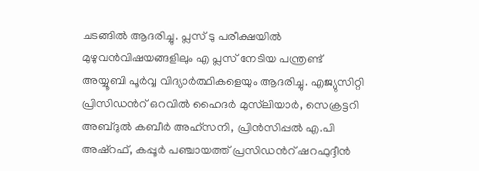ചടങ്ങിൽ ആദരിച്ചു. പ്ലസ് ടു പരീക്ഷയിൽ മുഴുവൻവിഷയങ്ങളിലും എ പ്ലസ് നേടിയ പന്ത്രണ്ട്  അയ്യൂബി പൂർവ്വ വിദ്യാർത്ഥികളെയും ആദരിച്ചു. എജ്യുസിറ്റി പ്രിസിഡന്‍റ് ഒറവില്‍ ഹൈദര്‍ മുസ്‌ലിയാര്‍, സെക്രട്ടറി അബ്ദുല്‍ കബീര്‍ അഹ്സനി, പ്രിന്‍സിപ്പല്‍ എ.പി അഷ്റഫ്, കപ്പൂര്‍ പഞ്ചായത്ത് പ്രസിഡന്‍റ് ഷറഫുദ്ദീന്‍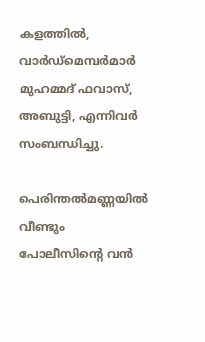കളത്തില്‍, വാര്‍ഡ്മെമ്പര്‍മാര്‍ മുഹമ്മദ് ഫവാസ്, അബുട്ടി, എന്നിവര്‍ സംബന്ധിച്ചു.

പെരിന്തൽമണ്ണയിൽ വീണ്ടും പോലീസിൻ്റെ വൻ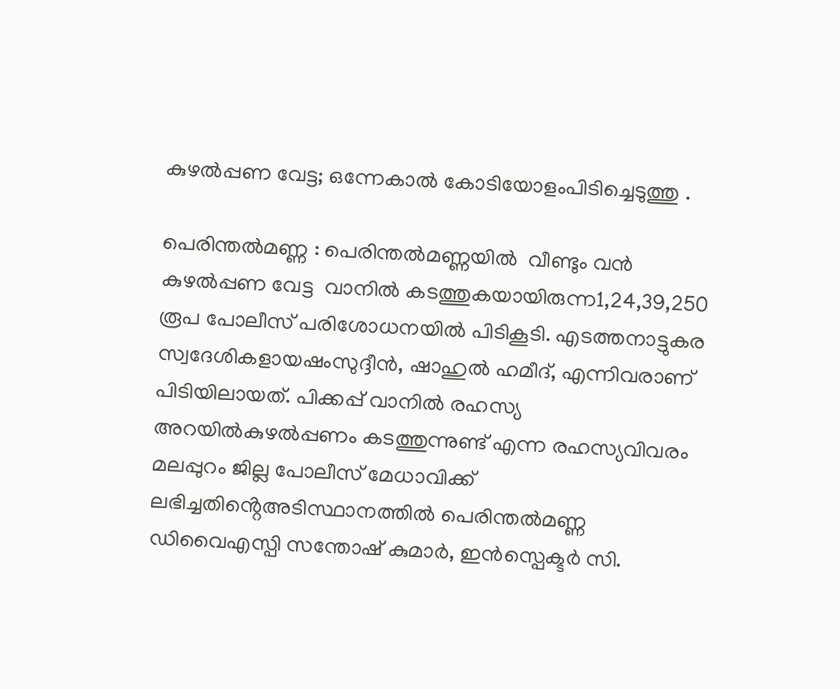കുഴൽപ്പണ വേട്ട; ഒന്നേകാൽ കോടിയോളംപിടിച്ചെടുത്തു .

പെരിന്തൽമണ്ണ : പെരിന്തൽമണ്ണയിൽ  വീണ്ടും വൻ കുഴൽപ്പണ വേട്ട  വാനിൽ കടത്തുകയായിരുന്ന1,24,39,250 രൂപ പോലീസ് പരിശോധനയിൽ പിടികൂടി. എടത്തനാട്ടുകര സ്വദേശികളായഷംസുദ്ദീൻ, ഷാഹുൽ ഹമീദ്, എന്നിവരാണ് പിടിയിലായത്. പിക്കപ്പ് വാനിൽ രഹസ്യ അറയിൽകുഴൽപ്പണം കടത്തുന്നുണ്ട് എന്ന രഹസ്യവിവരം മലപ്പുറം ജില്ല പോലീസ് മേധാവിക്ക് ലഭിച്ചതിൻ്റെഅടിസ്ഥാനത്തിൽ പെരിന്തൽമണ്ണ ഡിവൈഎസ്പി സന്തോഷ് കുമാർ, ഇൻസ്പെക്ടർ സി.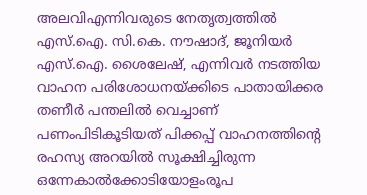അലവിഎന്നിവരുടെ നേതൃത്വത്തിൽ എസ്.ഐ. സി.കെ. നൗഷാദ്, ജൂനിയർ എസ്.ഐ. ശൈലേഷ്, എന്നിവർ നടത്തിയ വാഹന പരിശോധനയ്ക്കിടെ പാതായിക്കര തണീർ പന്തലിൽ വെച്ചാണ് പണംപിടികൂടിയത് പിക്കപ്പ് വാഹനത്തിന്റെ രഹസ്യ അറയിൽ സൂക്ഷിച്ചിരുന്ന ഒന്നേകാൽക്കോടിയോളംരൂപ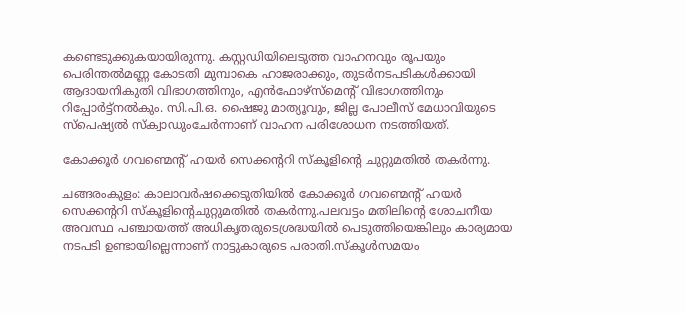കണ്ടെടുക്കുകയായിരുന്നു. കസ്റ്റഡിയിലെടുത്ത വാഹനവും രൂപയും പെരിന്തൽമണ്ണ കോടതി മുമ്പാകെ ഹാജരാക്കും, തുടർനടപടികൾക്കായി ആദായനികുതി വിഭാഗത്തിനും, എൻഫോഴ്സ്മെൻ്റ് വിഭാഗത്തിനും റിപ്പോർട്ട്നൽകും. സി.പി.ഒ. ഷൈജു മാത്യൂവും, ജില്ല പോലീസ് മേധാവിയുടെ സ്പെഷ്യൽ സ്ക്വാഡുംചേർന്നാണ് വാഹന പരിശോധന നടത്തിയത്.

കോക്കൂർ ഗവണ്മെന്റ് ഹയർ സെക്കന്ററി സ്കൂളിന്റെ ചുറ്റുമതിൽ തകർന്നു.

ചങ്ങരംകുളം: കാലാവർഷക്കെടുതിയിൽ കോക്കൂർ ഗവണ്മെന്റ് ഹയർ സെക്കന്ററി സ്കൂളിന്റെചുറ്റുമതിൽ തകർന്നു.പലവട്ടം മതിലിന്റെ ശോചനീയ അവസ്ഥ പഞ്ചായത്ത്‌ അധികൃതരുടെശ്രദ്ധയിൽ പെടുത്തിയെങ്കിലും കാര്യമായ നടപടി ഉണ്ടായില്ലെന്നാണ് നാട്ടുകാരുടെ പരാതി.സ്കൂൾസമയം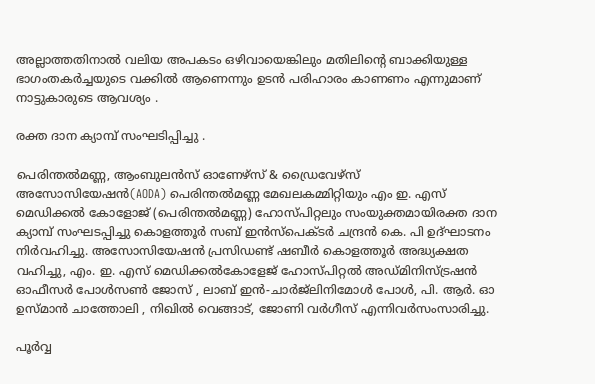അല്ലാത്തതിനാൽ വലിയ അപകടം ഒഴിവായെങ്കിലും മതിലിന്റെ ബാക്കിയുള്ള ഭാഗംതകർച്ചയുടെ വക്കിൽ ആണെന്നും ഉടൻ പരിഹാരം കാണണം എന്നുമാണ് നാട്ടുകാരുടെ ആവശ്യം .

രക്ത ദാന ക്യാമ്പ് സംഘടിപ്പിച്ചു .

പെരിന്തൽമണ്ണ, ആംബുലൻസ് ഓണേഴ്സ് & ഡ്രൈവേഴ്സ് അസോസിയേഷൻ(AODA) പെരിന്തൽമണ്ണ മേഖലകമ്മിറ്റിയും എം ഇ. എസ് മെഡിക്കൽ കോളോജ് (പെരിന്തൽമണ്ണ) ഹോസ്പിറ്റലും സംയുക്തമായിരക്ത ദാന ക്യാമ്പ് സംഘടപ്പിച്ചു കൊളത്തൂർ സബ് ഇൻസ്പെക്ടർ ചന്ദ്രൻ കെ. പി ഉദ്ഘാടനം നിർവഹിച്ചു. അസോസിയേഷൻ പ്രസിഡണ്ട് ഷബീർ കൊളത്തൂർ അദ്ധ്യക്ഷത വഹിച്ചു, എം. ഇ. എസ് മെഡിക്കൽകോളേജ് ഹോസ്പിറ്റൽ അഡ്മിനിസ്ട്രഷൻ ഓഫീസർ പോൾസൺ ജോസ് , ലാബ് ഇൻ-ചാർജ്ലിനിമോൾ പോൾ, പി. ആർ. ഓ ഉസ്മാൻ ചാത്തോലി , നിഖിൽ വെങ്ങാട്, ജോണി വർഗീസ് എന്നിവർസംസാരിച്ചു.

പൂർവ്വ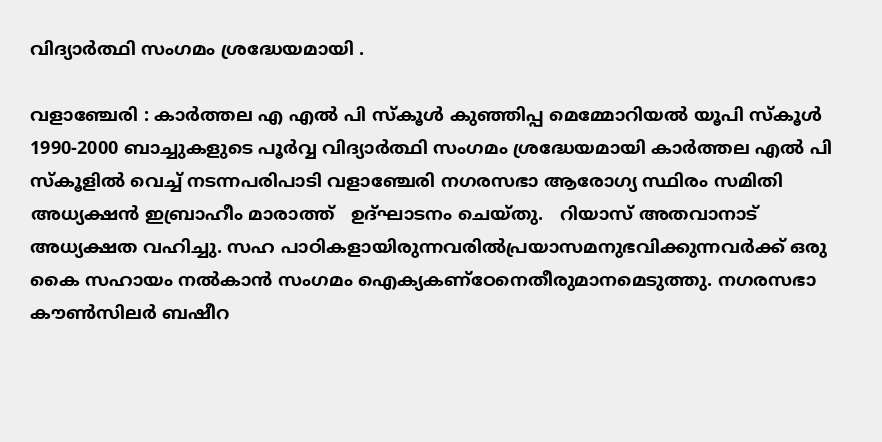വിദ്യാർത്ഥി സംഗമം ശ്രദ്ധേയമായി .

വളാഞ്ചേരി : കാർത്തല എ എൽ പി സ്കൂൾ കുഞ്ഞിപ്പ മെമ്മോറിയൽ യൂപി സ്കൂൾ 1990-2000 ബാച്ചുകളുടെ പൂർവ്വ വിദ്യാർത്ഥി സംഗമം ശ്രദ്ധേയമായി കാർത്തല എൽ പി സ്കൂളിൽ വെച്ച് നടന്നപരിപാടി വളാഞ്ചേരി നഗരസഭാ ആരോഗ്യ സ്ഥിരം സമിതി അധ്യക്ഷൻ ഇബ്രാഹീം മാരാത്ത്   ഉദ്ഘാടനം ചെയ്തു.   റിയാസ് അതവാനാട് അധ്യക്ഷത വഹിച്ചു. സഹ പാഠികളായിരുന്നവരിൽപ്രയാസമനുഭവിക്കുന്നവർക്ക് ഒരു കൈ സഹായം നൽകാൻ സംഗമം ഐക്യകണ്ഠേനെതീരുമാനമെടുത്തു. നഗരസഭാ കൗൺസിലർ ബഷീറ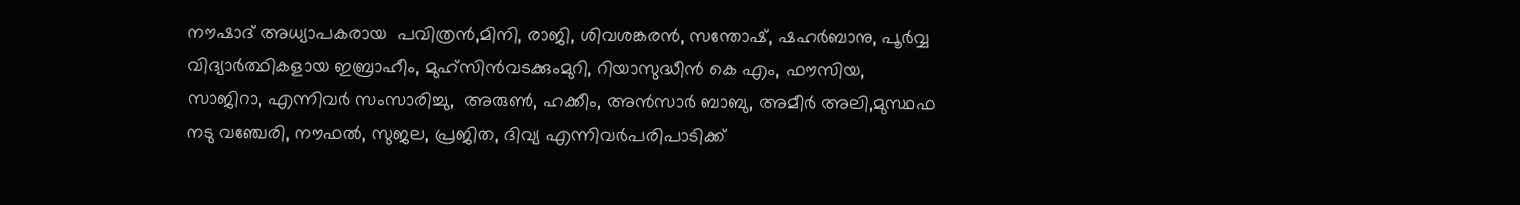നൗഷാദ് അധ്യാപകരായ  പവിത്രൻ,മിനി, രാജി, ശിവശങ്കരൻ, സന്തോഷ്, ഷഹർബാനു, പൂർവ്വ വിദ്യാർത്ഥികളായ ഇബ്രാഹീം, മുഹ്സിൻവടക്കുംമുറി, റിയാസുദ്ധീൻ കെ എം, ഫൗസിയ, സാജിറാ, എന്നിവർ സംസാരിച്ചു,  അരുൺ, ഹക്കീം, അൻസാർ ബാബു, അമീർ അലി,മുസ്ഥഫ നടു വഞ്ചേരി, നൗഫൽ, സുജല, പ്രജിത, ദിവ്യ എന്നിവർപരിപാടിക്ക്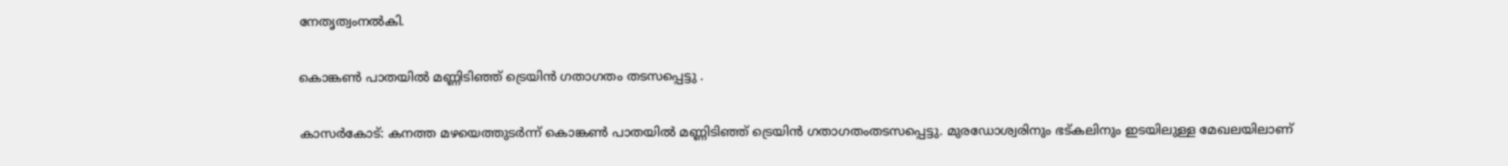നേതൃത്വംനൽകി.

കൊങ്കണ്‍ പാതയില്‍ മണ്ണിടിഞ്ഞ് ട്രെയിന്‍ ഗതാഗതം തടസപ്പെട്ടു .

കാസര്‍കോട്: കനത്ത മഴയെത്തുടര്‍ന്ന് കൊങ്കണ്‍ പാതയില്‍ മണ്ണിടിഞ്ഞ് ട്രെയിന്‍ ഗതാഗതംതടസപ്പെട്ടു. മുരഡോശ്വരിനും ഭട്കലിനും ഇടയിലുള്ള മേഖലയിലാണ്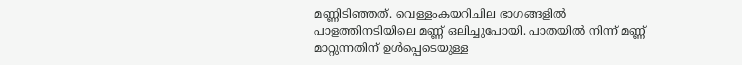മണ്ണിടിഞ്ഞത്. വെള്ളംകയറിചില ഭാഗങ്ങളില്‍ പാളത്തിനടിയിലെ മണ്ണ് ഒലിച്ചുപോയി. പാതയില്‍ നിന്ന് മണ്ണ് മാറ്റുന്നതിന് ഉള്‍പ്പെടെയുള്ള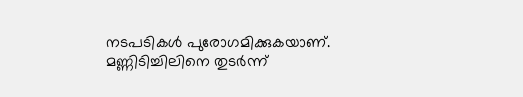നടപടികള്‍ പുരോഗമിക്കുകയാണ്. മണ്ണിടിച്ചിലിനെ തുടര്‍ന്ന്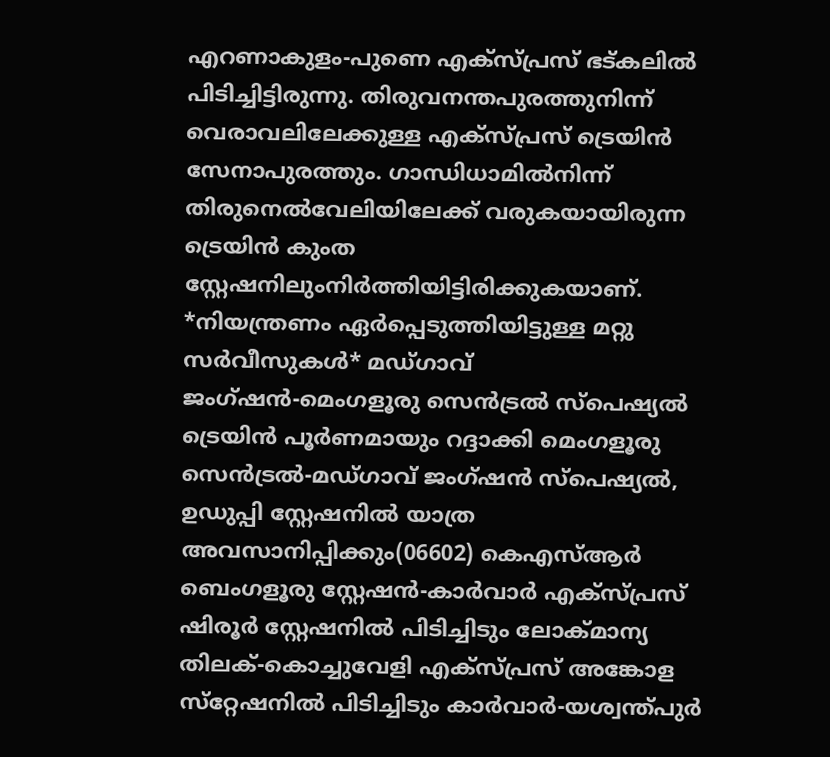എറണാകുളം-പുണെ എക്‌സ്പ്രസ് ഭട്കലില്‍ പിടിച്ചിട്ടിരുന്നു. തിരുവനന്തപുരത്തുനിന്ന് വെരാവലിലേക്കുള്ള എക്‌സ്പ്രസ് ട്രെയിന്‍ സേനാപുരത്തും. ഗാന്ധിധാമില്‍നിന്ന് തിരുനെല്‍വേലിയിലേക്ക്‌ വരുകയായിരുന്ന ട്രെയിന്‍ കുംത സ്റ്റേഷനിലുംനിര്‍ത്തിയിട്ടിരിക്കുകയാണ്. *നിയന്ത്രണം ഏര്‍പ്പെടുത്തിയിട്ടുള്ള മറ്റു സര്‍വീസുകള്‍* മഡ്ഗാവ് ജംഗ്ഷന്‍-മെംഗളൂരു സെന്‍ട്രല്‍ സ്‌പെഷ്യല്‍ ട്രെയിന്‍ പൂര്‍ണമായും റദ്ദാക്കി മെംഗളൂരു സെന്‍ട്രല്‍-മഡ്ഗാവ് ജംഗ്ഷന്‍ സ്‌പെഷ്യല്‍, ഉഡുപ്പി സ്റ്റേഷനില്‍ യാത്ര അവസാനിപ്പിക്കും(06602) കെഎസ്ആര്‍ ബെംഗളൂരു സ്റ്റേഷന്‍-കാര്‍വാര്‍ എക്‌സ്പ്രസ് ഷിരൂര്‍ സ്റ്റേഷനില്‍ പിടിച്ചിടും ലോക്മാന്യ തിലക്-കൊച്ചുവേളി എക്‌സ്പ്രസ് അങ്കോള സ്‌റ്റേഷനില്‍ പിടിച്ചിടും കാര്‍വാര്‍-യശ്വന്ത്പുര്‍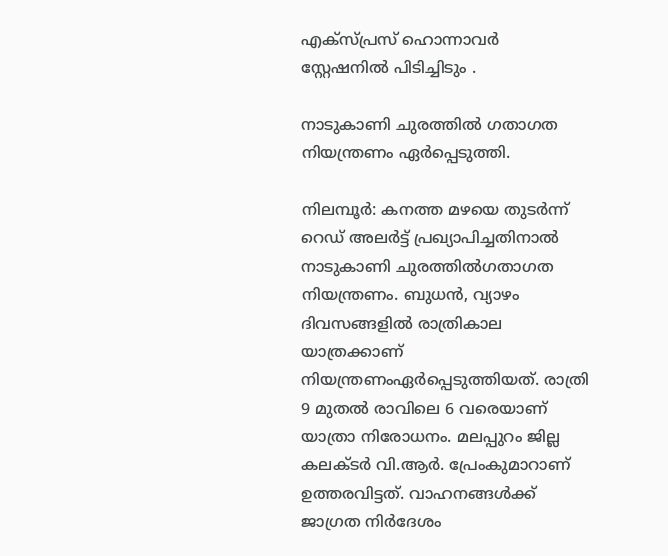എക്‌സ്പ്രസ് ഹൊന്നാവര്‍ സ്റ്റേഷനില്‍ പിടിച്ചിടും .

നാടുകാണി ചുരത്തില്‍ ഗതാഗത നിയന്ത്രണം ഏര്‍പ്പെടുത്തി.

നിലമ്പൂർ: കനത്ത മഴയെ തുടര്‍ന്ന് റെഡ് അലര്‍ട്ട് പ്രഖ്യാപിച്ചതിനാല്‍ നാടുകാണി ചുരത്തില്‍ഗതാഗത നിയന്ത്രണം. ബുധന്‍, വ്യാഴം ദിവസങ്ങളില്‍ രാത്രികാല യാത്രക്കാണ് നിയന്ത്രണംഏര്‍പ്പെടുത്തിയത്. രാത്രി 9 മുതല്‍ രാവിലെ 6 വരെയാണ് യാത്രാ നിരോധനം. മലപ്പുറം ജില്ല കലക്ടര്‍ വി.ആര്‍. പ്രേംകുമാറാണ് ഉത്തരവിട്ടത്. വാഹനങ്ങള്‍ക്ക് ജാഗ്രത നിര്‍ദേശം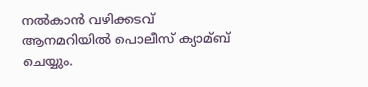നല്‍കാന്‍ വഴിക്കടവ് ആനമറിയില്‍ പൊലീസ് ക്യാമ്ബ് ചെയ്യും.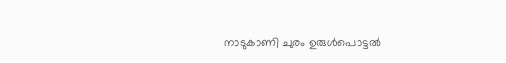നാടുകാണി ചുരം ഉരുള്‍പൊട്ടല്‍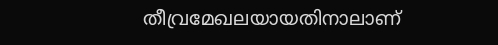തീവ്രമേഖലയായതിനാലാണ്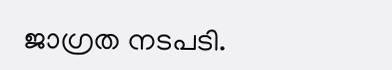ജാഗ്രത നടപടി.